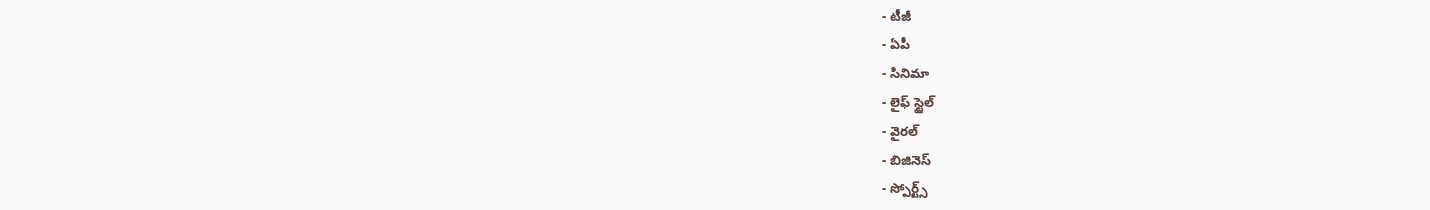- టీజీ
- ఏపీ
- సినిమా
- లైఫ్ స్టైల్
- వైరల్
- బిజినెస్
- స్పోర్ట్స్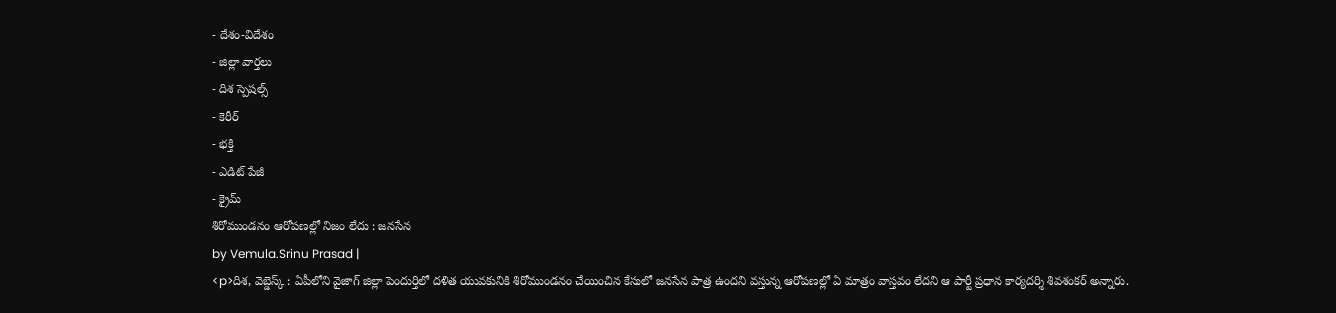- దేశం-విదేశం
- జిల్లా వార్తలు
- దిశ స్పెషల్స్
- కెరీర్
- భక్తి
- ఎడిట్ పేజీ
- క్రైమ్
శిరోముండనం ఆరోపణల్లో నిజం లేదు : జనసేన
by Vemula.Srinu Prasad |
<p>దిశ, వెబ్డెస్క్ : ఏపీలోని వైజాగ్ జిల్లా పెందుర్తిలో దళిత యువకునికి శిరోముండనం చేయించిన కేసులో జనసేన పాత్ర ఉందని వస్తున్న ఆరోపణల్లో ఏ మాత్రం వాస్తవం లేదని ఆ పార్టీ ప్రధాన కార్యదర్శి శివశంకర్ అన్నారు.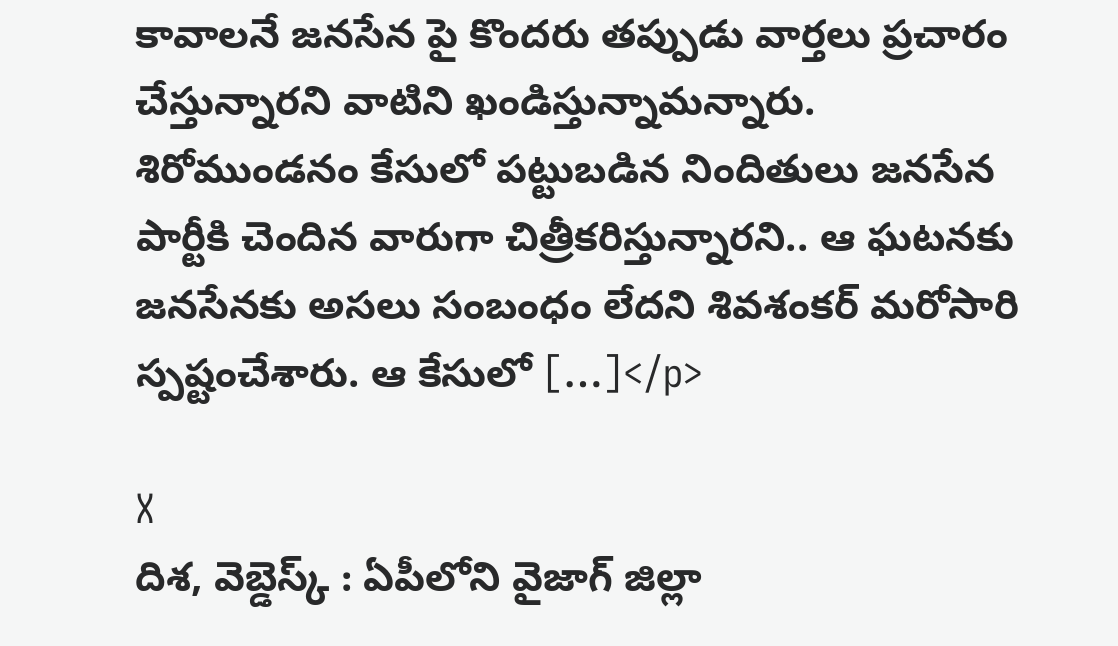కావాలనే జనసేన పై కొందరు తప్పుడు వార్తలు ప్రచారం చేస్తున్నారని వాటిని ఖండిస్తున్నామన్నారు. శిరోముండనం కేసులో పట్టుబడిన నిందితులు జనసేన పార్టీకి చెందిన వారుగా చిత్రీకరిస్తున్నారని.. ఆ ఘటనకు జనసేనకు అసలు సంబంధం లేదని శివశంకర్ మరోసారి స్పష్టంచేశారు. ఆ కేసులో […]</p>

X
దిశ, వెబ్డెస్క్ : ఏపీలోని వైజాగ్ జిల్లా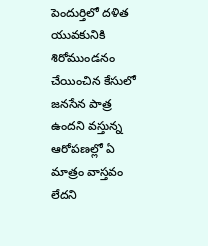పెందుర్తిలో దళిత యువకునికి శిరోముండనం చేయించిన కేసులో జనసేన పాత్ర ఉందని వస్తున్న ఆరోపణల్లో ఏ మాత్రం వాస్తవం లేదని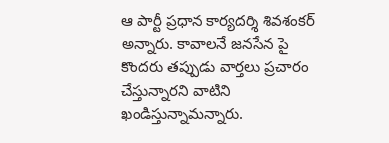ఆ పార్టీ ప్రధాన కార్యదర్శి శివశంకర్ అన్నారు. కావాలనే జనసేన పై కొందరు తప్పుడు వార్తలు ప్రచారం చేస్తున్నారని వాటిని ఖండిస్తున్నామన్నారు.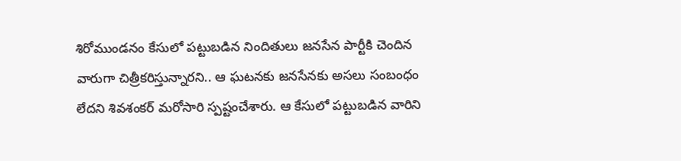శిరోముండనం కేసులో పట్టుబడిన నిందితులు జనసేన పార్టీకి చెందిన వారుగా చిత్రీకరిస్తున్నారని.. ఆ ఘటనకు జనసేనకు అసలు సంబంధం లేదని శివశంకర్ మరోసారి స్పష్టంచేశారు. ఆ కేసులో పట్టుబడిన వారిని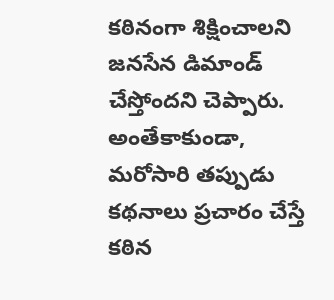కఠినంగా శిక్షించాలని జనసేన డిమాండ్ చేస్తోందని చెప్పారు. అంతేకాకుండా, మరోసారి తప్పుడు కథనాలు ప్రచారం చేస్తే కఠిన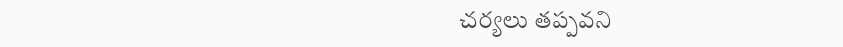చర్యలు తప్పవని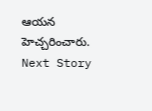ఆయన హెచ్చరించారు.
Next Story